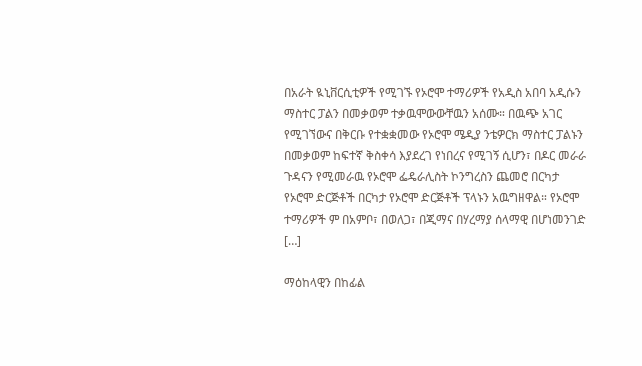በአራት ዪኒቨርሲቲዎች የሚገኙ የኦሮሞ ተማሪዎች የአዲስ አበባ አዲሱን ማስተር ፓልን በመቃወም ተቃዉሞውውቸዉን አሰሙ። በዉጭ አገር የሚገኘውና በቅርቡ የተቋቋመው የኦሮሞ ሜዲያ ንቴዎርክ ማስተር ፓልኑን በመቃወም ከፍተኛ ቅስቀሳ እያደረገ የነበረና የሚገኝ ሲሆን፣ በዶር መራራ ጉዳናን የሚመራዉ የኦሮሞ ፌዴራሊስት ኮንግረስን ጨመሮ በርካታ የኦሮሞ ድርጅቶች በርካታ የኦሮሞ ድርጅቶች ፕላኑን አዉግዘዋል። የኦሮሞ ተማሪዎች ም በአምቦ፣ በወለጋ፣ በጂማና በሃረማያ ሰላማዊ በሆነመንገድ […]

ማዕከላዊን በከፊል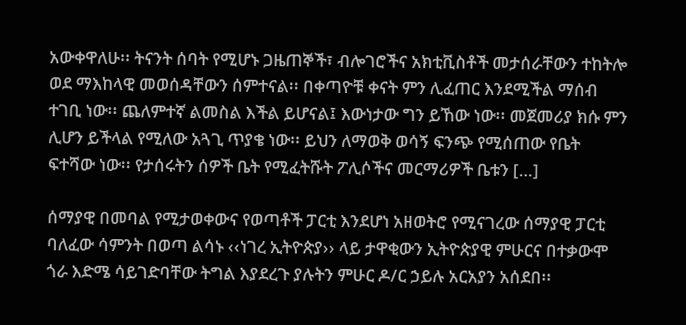አውቀዋለሁ፡፡ ትናንት ሰባት የሚሆኑ ጋዜጠኞች፣ ብሎገሮችና አክቲቪስቶች መታሰራቸውን ተከትሎ ወደ ማእከላዊ መወሰዳቸውን ሰምተናል፡፡ በቀጣዮቹ ቀናት ምን ሊፈጠር እንደሚችል ማሰብ ተገቢ ነው፡፡ ጨለምተኛ ልመስል እችል ይሆናል፤ እውነታው ግን ይኸው ነው፡፡ መጀመሪያ ክሱ ምን ሊሆን ይችላል የሚለው አጓጊ ጥያቄ ነው፡፡ ይህን ለማወቅ ወሳኝ ፍንጭ የሚሰጠው የቤት ፍተሻው ነው፡፡ የታሰሩትን ሰዎች ቤት የሚፈትሹት ፖሊሶችና መርማሪዎች ቤቱን […]

ሰማያዊ በመባል የሚታወቀውና የወጣቶች ፓርቲ እንደሆነ አዘወትሮ የሚናገረው ሰማያዊ ፓርቲ ባለፈው ሳምንት በወጣ ልሳኑ ‹‹ነገረ ኢትዮጵያ›› ላይ ታዋቂውን ኢትዮጵያዊ ምሁርና በተቃውሞ ጎራ እድሜ ሳይገድባቸው ትግል እያደረጉ ያሉትን ምሁር ዶ/ር ኃይሉ አርአያን አሰደበ፡፡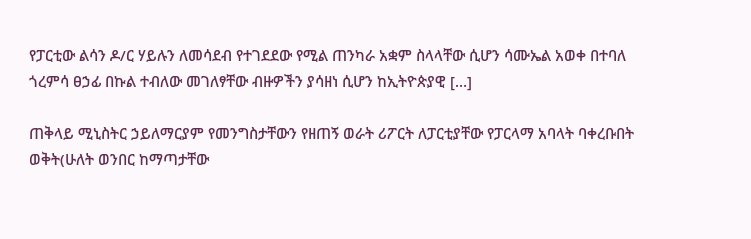የፓርቲው ልሳን ዶ/ር ሃይሉን ለመሳደብ የተገደደው የሚል ጠንካራ አቋም ስላላቸው ሲሆን ሳሙኤል አወቀ በተባለ ጎረምሳ ፀኃፊ በኩል ተብለው መገለፃቸው ብዙዎችን ያሳዘነ ሲሆን ከኢትዮጵያዊ […]

ጠቅላይ ሚኒስትር ኃይለማርያም የመንግስታቸውን የዘጠኝ ወራት ሪፖርት ለፓርቲያቸው የፓርላማ አባላት ባቀረቡበት ወቅት(ሁለት ወንበር ከማጣታቸው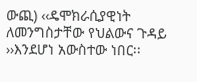ውጪ) ‹‹ዴሞክራሲያዊነት ለመንግስታቸው የህልውና ጉዳይ ››እንደሆነ አውስተው ነበር፡፡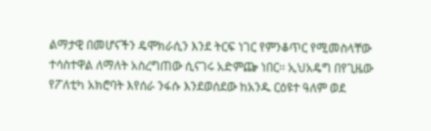ልማታዊ በመሆናችን ዴሞክራሲን እንደ ትርፍ ነገር የምንቆጥር የሚመስላቸው ተሳስተዋል ለማለት አስረግጠው ሲናገሩ አድምጬ ነበር፡፡ ኢህአዴግ በየጊዜው የፖለቲካ አክሮባት እየሰራ ንፋሱ እንደወሰደው ከአንዱ ርዕዩተ ዓለም ወደ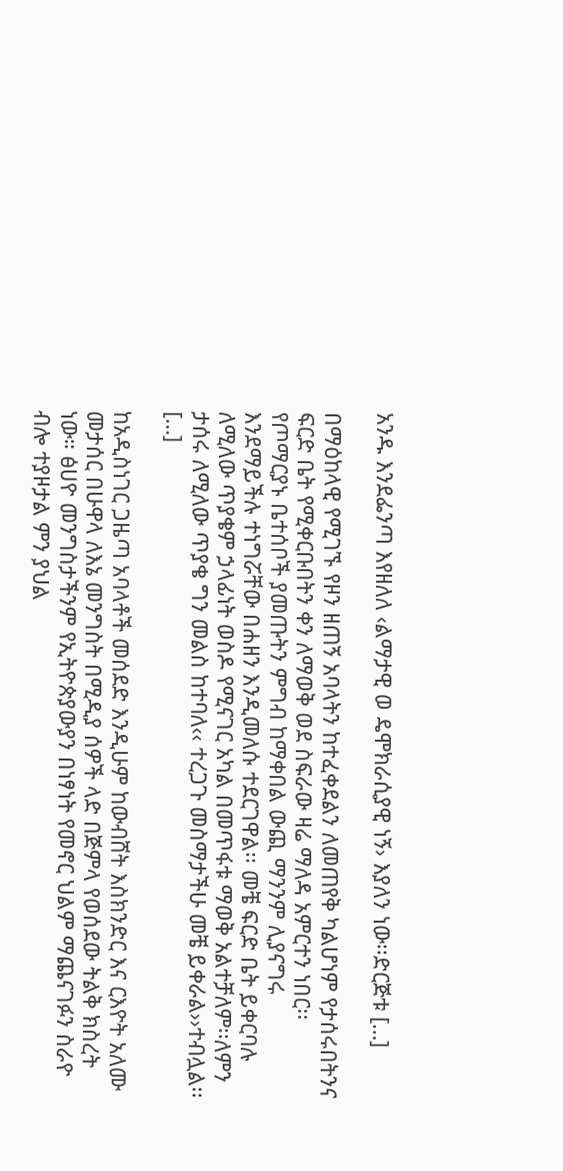አንዱ እንደፌንጣ እየዘለለ ‹ልማታዊ ወ ዴሞክራሲያዊ ነኝ› እያለን ነው፡፡ድርጅቱ […]

በማዕከላዊ የሚገኙ የዞን ዘጠኝ አባላትን ከተፈቀደልን ለመጠየቅ ካልሆነም የታሰሩበትንና ፍርድ ቤት የሚቀርቡበትን ቀን ለማወቅ ወደ ስፍራው ዛሬ ማለዳ አምርተን ነበር፡፡የጦማርያኑ ቤተሰቦች ያመጡትን ምግብ ከማቀበል ውጪ ማንንም ሊያናግሩ እንደማይችሉ ተነግሯቸው በሐዘን እንዲመለሱ ተደርገዋል፡፡ መቼ ፍርድ ቤት ይቀርባሉ ለሚለው ጥያቄም ኃላፊነት ወስዶ የሚናገር አካል በመጥፋቱ ማወቅ አልተቻለም፡፡ለምን ታሰሩ ለሚለው ጥያቄ ግን መልስ ከተባለ‹‹ ተረጋጉ መስማታችሁ መቼ ይቀራል››ተብሏል፡፡ […]

ከአዲስነገር ጋዜጣ አባላቶች መሰደድ እንዲሁም ከውብሸት እስክንድር እና ርእዮት አለሙ መታሰር በሁዋላ ለእኔ መንግስት በሚዲያ ሰዎች ላድ በጅምላ የወሰደው ትልቅ ክስረት ነው። ፅሀዮ መንግስታችንም የኢትዮጵያውያን በነፃነት የመኖር ህልም ማጨናገፉን ስራዮ ብሎ ተያዞታል ምን ያህል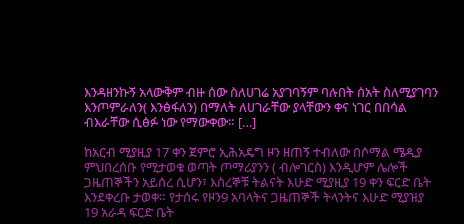እንዳዘንኩኝ አላውቅም ብዙ ሰው ስለሀገሬ አያገባኝም ባሉበት ሰአት ስለሚያገባን እንጦምራለን( እንፅፋለን) በማለት ለሀገራቸው ያላቸውን ቀና ነገር በበሳል ብእራቸው ሲፅፉ ነው የማውቀው። […]

ከአርብ ሚያዚያ 17 ቀን ጀምሮ ኢሕአዴግ ዞን ዘጠኝ ተብለው በሶማል ሜዲያ ምህበረሰቡ የሚታወቁ ወጣት ጦማሪያንን ( ብሎገርስ) እንዲሆም ሌሎች ጋዜጠኞችን አይሰረ ሲሆን፣ እስረኞቹ ትልናት እሁድ ሚያዚያ 19 ቀን ፍርድ ቤት እንደቀረቡ ታወቀ። የታሰሩ የዞን9 አባላትና ጋዜጠኞች ትላንትና እሁድ ሚያዝያ 19 አራዳ ፍርድ ቤት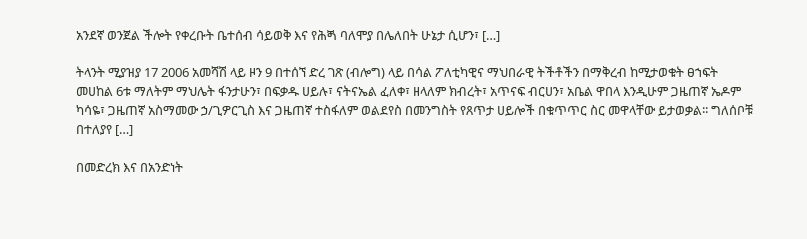አንደኛ ወንጀል ችሎት የቀረቡት ቤተሰብ ሳይወቅ እና የሕጝ ባለሞያ በሌለበት ሁኔታ ሲሆን፣ […]

ትላንት ሚያዝያ 17 2006 አመሻሽ ላይ ዞን 9 በተሰኘ ድረ ገጽ (ብሎግ) ላይ በሳል ፖለቲካዊና ማህበራዊ ትችቶችን በማቅረብ ከሚታወቁት ፀኀፍት መሀከል 6ቱ ማለትም ማህሌት ፋንታሁን፣ በፍቃዱ ሀይሉ፣ ናትናኤል ፈለቀ፣ ዘላለም ክብረት፣ አጥናፍ ብርሀን፣ አቤል ዋበላ እንዲሁም ጋዜጠኛ ኤዶም ካሳዬ፣ ጋዜጠኛ አስማመው ኃ/ጊዎርጊስ እና ጋዜጠኛ ተስፋለም ወልደየስ በመንግስት የጸጥታ ሀይሎች በቁጥጥር ስር መዋላቸው ይታወቃል፡፡ ግለሰቦቹ በተለያየ […]

በመድረክ እና በአንድነት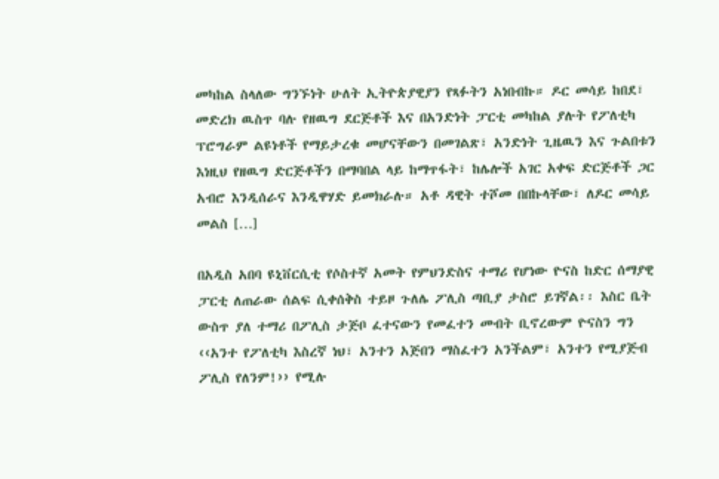መካከል ስላለው ግንኙነት ሁለት ኢትዮጵያዊያን የጻፉትን አነበብኩ። ዶር መሳይ ከበደ፣ መድረክ ዉስጥ ባሉ የዘዉግ ደርጅቶች እና በአንድነት ፓርቲ መካከል ያሉት የፖለቲካ ፕሮግራም ልዩነቶች የማይታረቁ መሆናቸውን በመገልጽ፣ አንድነት ጊዜዉን እና ጉልበቱን እነዚህ የዘዉግ ድርጅቶችን በማባበል ላይ ከማጥፋት፣ ከሌሎች አገር አቀፍ ድርጅቶች ጋር አብሮ እንዲሰራና እንዲዋሃድ ይመክራሉ። አቶ ዳዊት ተሾመ በበኩላቸው፣ ለዶር መሳይ መልስ […]

በአዲስ አበባ ዩኒቨርሲቲ የሶስተኛ አመት የምህንድስና ተማሪ የሆነው ዮናስ ከድር ሰማያዊ ፓርቲ ለጠራው ሰልፍ ሲቀሰቅስ ተይዞ ጉለሌ ፖሊስ ጣቢያ ታስሮ ይገኛል፡፡ እስር ቤት ውስጥ ያለ ተማሪ በፖሊስ ታጅቦ ፈተናውን የመፈተን መብት ቢኖረውም ዮናስን ግን ‹‹አንተ የፖለቲካ እስረኛ ነህ፣ አንተን አጅበን ማስፈተን አንችልም፣ አንተን የሚያጅብ ፖሊስ የለንም!›› የሚሉ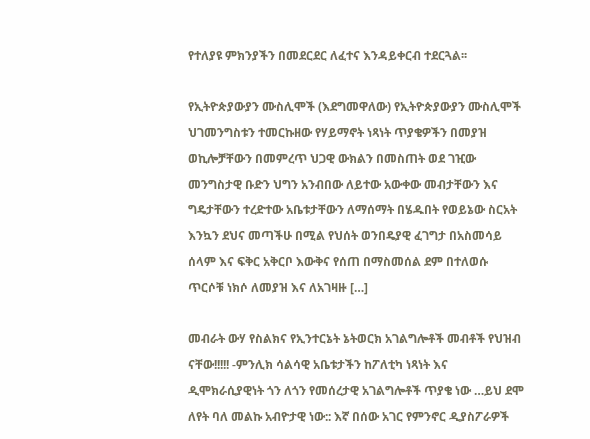የተለያዩ ምክንያችን በመደርደር ለፈተና እንዳይቀርብ ተደርጓል፡፡

የኢትዮጵያውያን ሙስሊሞች (እደግመዋለው) የኢትዮጵያውያን ሙስሊሞች ህገመንግስቱን ተመርኩዘው የሃይማኖት ነጻነት ጥያቄዎችን በመያዝ ወኪሎቻቸውን በመምረጥ ህጋዊ ውክልን በመስጠት ወደ ገዢው መንግስታዊ ቡድን ህግን አንብበው ለይተው አውቀው መብታቸውን እና ግዴታቸውን ተረድተው አቤቱታቸውን ለማሰማት በሄዱበት የወይኔው ስርአት እንኳን ደህና መጣችሁ በሚል የህሰት ወንበዴያዊ ፈገግታ በአስመሳይ ሰላም እና ፍቅር አቅርቦ እውቅና የሰጠ በማስመሰል ደም በተለወሱ ጥርሶቹ ነክሶ ለመያዝ እና ለአገዛዙ […]

መብራት ውሃ የስልክና የኢንተርኔት ኔትወርክ አገልግሎቶች መብቶች የህዝብ ናቸው!!!!! -ምንሊክ ሳልሳዊ አቤቱታችን ከፖለቲካ ነጻነት እና ዲሞክራሲያዊነት ጎን ለጎን የመሰረታዊ አገልግሎቶች ጥያቄ ነው …ይህ ደሞ ለየት ባለ መልኩ አብዮታዊ ነው:: እኛ በሰው አገር የምንኖር ዲያስፖራዎች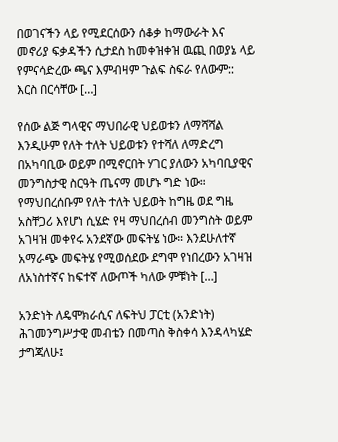በወገናችን ላይ የሚደርሰውን ሰቆቃ ከማውራት እና መኖሪያ ፍቃዳችን ሲታደስ ከመቀዝቀዝ ዉጪ በወያኔ ላይ የምናሳድረው ጫና እምብዛም ጉልፍ ስፍራ የለውም:: እርስ በርሳቸው […]

የሰው ልጅ ግላዊና ማህበራዊ ህይወቱን ለማሻሻል እንዲሁም የለት ተለት ህይወቱን የተሻለ ለማድረግ በአካባቢው ወይም በሚኖርበት ሃገር ያለውን አካባቢያዊና መንግስታዊ ስርዓት ጤናማ መሆኑ ግድ ነው። የማህበረሰቡም የለት ተለት ህይወት ከግዜ ወደ ግዜ አስቸጋሪ እየሆነ ሲሄድ የዛ ማህበረሰብ መንግስት ወይም አገዛዝ መቀየሩ አንደኛው መፍትሄ ነው። እንደሁለተኛ አማራጭ መፍትሄ የሚወሰደው ደግሞ የነበረውን አገዛዝ ለአነስተኛና ከፍተኛ ለውጦች ካለው ምቹነት […]

አንድነት ለዴሞክራሲና ለፍትህ ፓርቲ (አንድነት) ሕገመንግሥታዊ መብቴን በመጣስ ቅስቀሳ እንዳላካሄድ ታግጃለሁ፤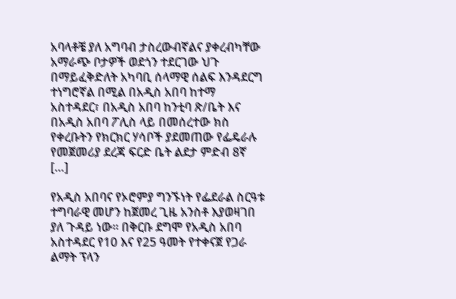አባላቶቼ ያለ አግባብ ታስረውብኛልና ያቀረብካቸው አማራጭ ቦታዎች ወደጎን ተደርገው ህጉ በማይፈቅድለት አካባቢ ሰላማዊ ሰልፍ እንዳደርግ ተነግሮኛል በሚል በአዲስ አበባ ከተማ አስተዳደር፣ በአዲስ አበባ ከንቲባ ጽ/ቤት እና በአዲስ አበባ ፖሊስ ላይ በመሰረተው ክስ የቀረቡትን የክርክር ሃሳቦች ያደመጠው የፌዴራሉ የመጀመሪያ ደረጃ ፍርድ ቤት ልደታ ምድብ 8ኛ […]

የአዲስ አበባና የኦሮምያ ግንኙነት የፌደራል ስርዓቱ ተግባራዊ መሆን ከጀመረ ጊዜ አንስቶ እያወዛገበ ያለ ጉዳይ ነው። በቅርቡ ደግሞ የአዲስ አበባ አስተዳደር የ10 እና የ25 ዓመት የተቀናጀ የጋራ ልማት ፕላን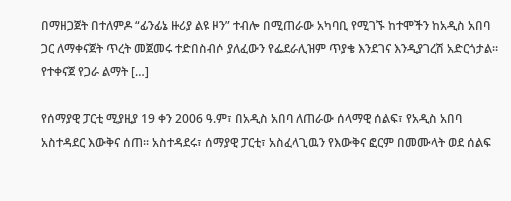በማዘጋጀት በተለምዶ “ፊንፊኔ ዙሪያ ልዩ ዞን” ተብሎ በሚጠራው አካባቢ የሚገኙ ከተሞችን ከአዲስ አበባ ጋር ለማቀናጀት ጥረት መጀመሩ ተድበስብሶ ያለፈውን የፌደራሊዝም ጥያቄ እንደገና እንዲያገረሽ አድርጎታል። የተቀናጀ የጋራ ልማት […]

የሰማያዊ ፓርቲ ሚያዚያ 19 ቀን 2006 ዓ.ም፣ በአዲስ አበባ ለጠራው ሰላማዊ ሰልፍ፣ የአዲስ አበባ አስተዳደር እውቅና ሰጠ። አስተዳደሩ፣ ሰማያዊ ፓርቲ፣ አስፈላጊዉን የእውቅና ፎርም በመሙላት ወደ ሰልፍ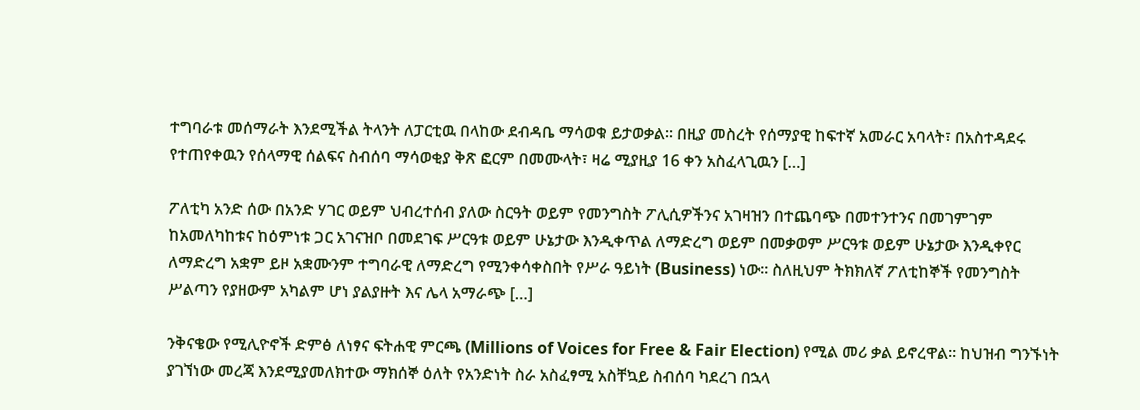ተግባራቱ መሰማራት እንደሚችል ትላንት ለፓርቲዉ በላከው ደብዳቤ ማሳወቁ ይታወቃል። በዚያ መስረት የሰማያዊ ከፍተኛ አመራር አባላት፣ በአስተዳደሩ የተጠየቀዉን የሰላማዊ ሰልፍና ስብሰባ ማሳወቂያ ቅጽ ፎርም በመሙላት፣ ዛሬ ሚያዚያ 16 ቀን አስፈላጊዉን […]

ፖለቲካ አንድ ሰው በአንድ ሃገር ወይም ህብረተሰብ ያለው ስርዓት ወይም የመንግስት ፖሊሲዎችንና አገዛዝን በተጨባጭ በመተንተንና በመገምገም ከአመለካከቱና ከዕምነቱ ጋር አገናዝቦ በመደገፍ ሥርዓቱ ወይም ሁኔታው እንዲቀጥል ለማድረግ ወይም በመቃወም ሥርዓቱ ወይም ሁኔታው እንዲቀየር ለማድረግ አቋም ይዞ አቋሙንም ተግባራዊ ለማድረግ የሚንቀሳቀስበት የሥራ ዓይነት (Business) ነው፡፡ ስለዚህም ትክክለኛ ፖለቲከኞች የመንግስት ሥልጣን የያዘውም አካልም ሆነ ያልያዙት እና ሌላ አማራጭ […]

ንቅናቄው የሚሊዮኖች ድምፅ ለነፃና ፍትሐዊ ምርጫ (Millions of Voices for Free & Fair Election) የሚል መሪ ቃል ይኖረዋል፡፡ ከህዝብ ግንኙነት ያገኘነው መረጃ እንደሚያመለክተው ማክሰኞ ዕለት የአንድነት ስራ አስፈፃሚ አስቸኳይ ስብሰባ ካደረገ በኋላ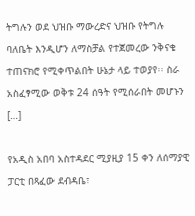ትግሉን ወደ ህዝቡ ማውረድና ህዝቡ የትግሉ ባለቤት እንዲሆን ለማስቻል የተጀመረው ንቅናቄ ተጠናክሮ የሚቀጥልበት ሁኔታ ላይ ተወያየ፡፡ ስራ አስፈፃሚው ወቅቱ 24 ሰዓት የሚሰራበት መሆኑን […]

የአዲስ አበባ አስተዳደር ሚያዚያ 15 ቀን ለሰማያዊ ፓርቲ በጻፈው ደብዳቤ፣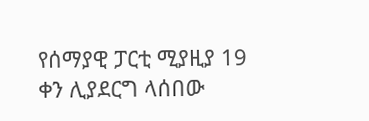የሰማያዊ ፓርቲ ሚያዚያ 19 ቀን ሊያደርግ ላሰበው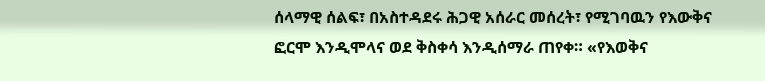ሰላማዊ ሰልፍ፣ በአስተዳደሩ ሕጋዊ አሰራር መሰረት፣ የሚገባዉን የእውቅና ፎርሞ እንዲሞላና ወደ ቅስቀሳ እንዲሰማራ ጠየቀ። «የእወቅና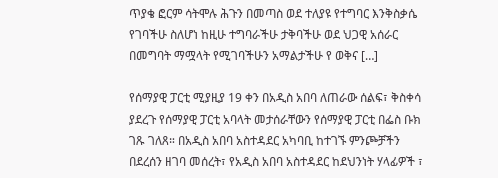ጥያቄ ፎርም ሳትሞሉ ሕጉን በመጣስ ወደ ተለያዩ የተግባር እንቅስቃሴ የገባችሁ ስለሆነ ከዚሁ ተግባራችሁ ታቅባችሁ ወደ ህጋዊ አሰራር በመግባት ማሟላት የሚገባችሁን አማልታችሁ የ ወቅና […]

የሰማያዊ ፓርቲ ሚያዚያ 19 ቀን በአዲስ አበባ ለጠራው ሰልፍ፣ ቅስቀሳ ያደረጉ የሰማያዊ ፓርቲ አባላት መታሰራቸውን የሰማያዊ ፓርቲ በፌስ ቡክ ገጹ ገለጸ። በአዲስ አበባ አስተዳደር አካባቢ ከተገኙ ምንጮቻችን በደረሰን ዘገባ መሰረት፣ የአዲስ አበባ አስተዳደር ከደህንነት ሃላፊዎች ፣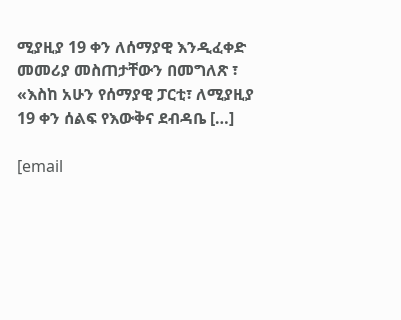ሚያዚያ 19 ቀን ለሰማያዊ እንዲፈቀድ መመሪያ መስጠታቸውን በመግለጽ ፣ «እስከ አሁን የሰማያዊ ፓርቲ፣ ለሚያዚያ 19 ቀን ሰልፍ የእውቅና ደብዳቤ […]

[email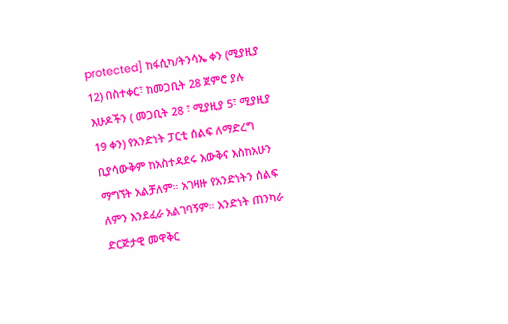protected] ከፋሲካ/ትንሳኤ ቀን (ሚያዚያ 12) በስተቀር፣ ከመጋቢት 28 ጀምሮ ያሉ እሁዶችን ( መጋቢት 28 ፣ ሚያዚያ 5፣ ሚያዚያ 19 ቀን) የአንድነት ፓርቲ ሰልፍ ለማድረግ ቢያሳውቅም ከአስተዳደሩ እውቅና እስከአሁን ማግኘት አልቻለም። አገዛዙ የአንድነትን ሰልፍ ለምን እንደፈራ አልገባኝም። አንድነት ጠንካራ ድርጅታዊ መዋቅር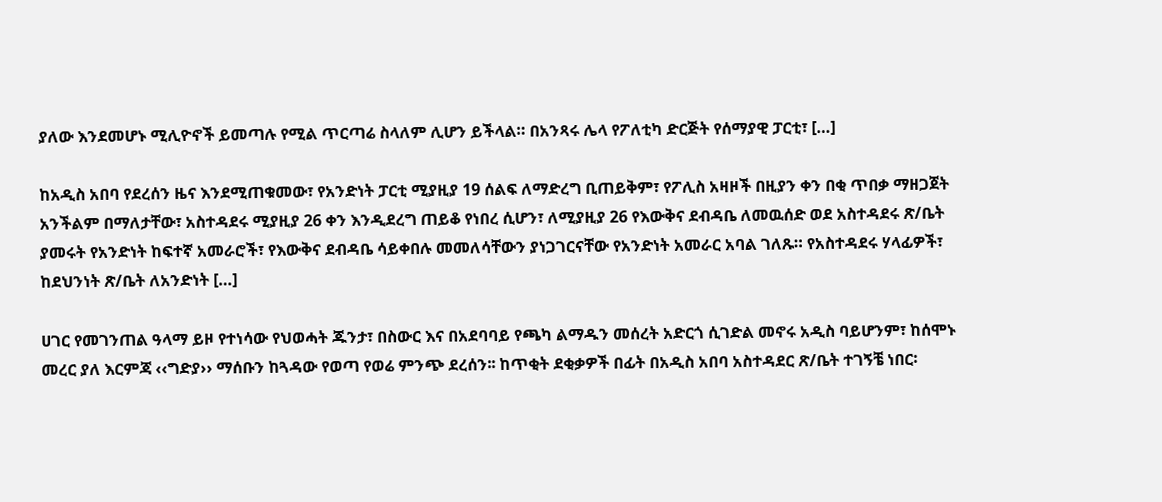ያለው እንደመሆኑ ሚሊዮኖች ይመጣሉ የሚል ጥርጣሬ ስላለም ሊሆን ይችላል። በአንጻሩ ሌላ የፖለቲካ ድርጅት የሰማያዊ ፓርቲ፣ […]

ከአዲስ አበባ የደረሰን ዜና እንደሚጠቁመው፣ የአንድነት ፓርቲ ሚያዚያ 19 ሰልፍ ለማድረግ ቢጠይቅም፣ የፖሊስ አዛዞች በዚያን ቀን በቂ ጥበቃ ማዘጋጀት አንችልም በማለታቸው፣ አስተዳደሩ ሚያዚያ 26 ቀን እንዲደረግ ጠይቆ የነበረ ሲሆን፣ ለሚያዚያ 26 የእውቅና ደብዳቤ ለመዉሰድ ወደ አስተዳደሩ ጽ/ቤት ያመሩት የአንድነት ከፍተኛ አመራሮች፣ የእውቅና ደብዳቤ ሳይቀበሉ መመለሳቸውን ያነጋገርናቸው የአንድነት አመራር አባል ገለጹ። የአስተዳደሩ ሃላፊዎች፣ ከደህንነት ጽ/ቤት ለአንድነት […]

ሀገር የመገንጠል ዓላማ ይዞ የተነሳው የህወሓት ጁንታ፣ በስውር እና በአደባባይ የጫካ ልማዱን መሰረት አድርጎ ሲገድል መኖሩ አዲስ ባይሆንም፣ ከሰሞኑ መረር ያለ እርምጃ ‹‹ግድያ›› ማሰቡን ከጓዳው የወጣ የወሬ ምንጭ ደረሰን፡፡ ከጥቂት ደቂቃዎች በፊት በአዲስ አበባ አስተዳደር ጽ/ቤት ተገኝቼ ነበር፡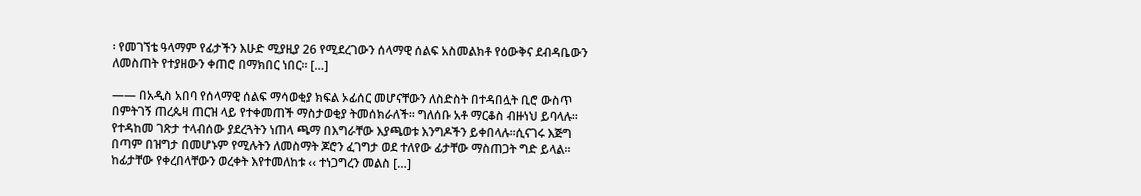፡ የመገኘቴ ዓላማም የፊታችን እሁድ ሚያዚያ 26 የሚደረገውን ሰላማዊ ሰልፍ አስመልክቶ የዕውቅና ደብዳቤውን ለመስጠት የተያዘውን ቀጠሮ በማክበር ነበር፡፡ […]

—— በአዲስ አበባ የሰላማዊ ሰልፍ ማሳወቂያ ክፍል ኦፊሰር መሆናቸውን ለስድስት በተዳበሏት ቢሮ ውስጥ በምትገኝ ጠረጴዛ ጠርዝ ላይ የተቀመጠች ማስታወቂያ ትመሰክራለች፡፡ ግለሰቡ አቶ ማርቆስ ብዙነህ ይባላሉ፡፡የተዳከመ ገጽታ ተላብሰው ያደረጓትን ነጠላ ጫማ በእግራቸው እያጫወቱ እንግዶችን ይቀበላሉ፡፡ሲናገሩ እጅግ በጣም በዝግታ በመሆኑም የሚሉትን ለመስማት ጆሮን ፈገግታ ወደ ተለየው ፊታቸው ማስጠጋት ግድ ይላል፡፡ ከፊታቸው የቀረበላቸውን ወረቀት እየተመለከቱ ‹‹ ተነጋግረን መልስ […]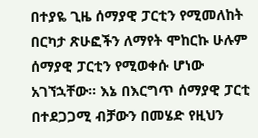በተያዬ ጊዜ ሰማያዊ ፓርቲን የሚመለከት በርካታ ጽሁፎችን ለማየት ሞከርኩ ሁሉም ሰማያዊ ፓርቲን የሚወቀሱ ሆነው አገኘኋቸው፡፡ እኔ በእርግጥ ሰማያዊ ፓርቲ በተደጋጋሚ ብቻውን በመሄድ የዚህን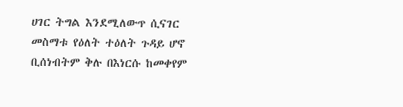ሀገር ትግል እንደሚለውጥ ሲናገር መስማቱ የዕለት ተዕለት ጉዳይ ሆኖ ቢሰነብትም ቅሉ በእነርሱ ከመቀየም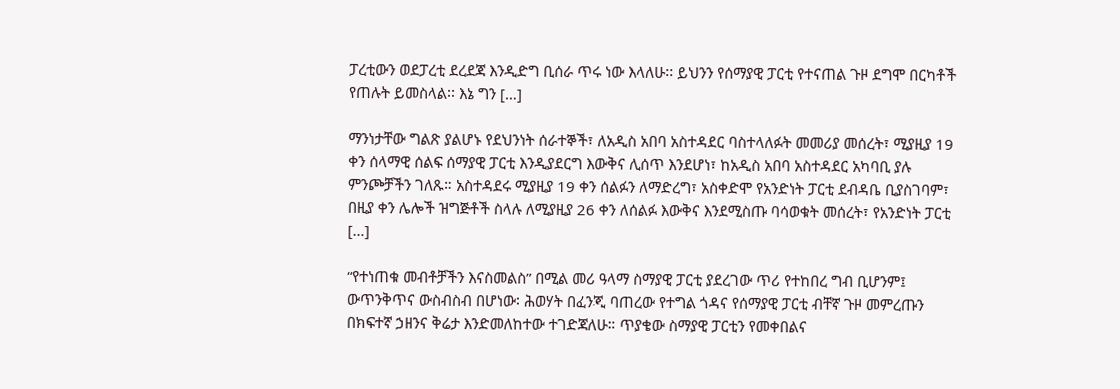ፓረቲውን ወደፓረቲ ደረደጃ እንዲድግ ቢሰራ ጥሩ ነው እላለሁ፡፡ ይህንን የሰማያዊ ፓርቲ የተናጠል ጉዞ ደግሞ በርካቶች የጠሉት ይመስላል፡፡ እኔ ግን […]

ማንነታቸው ግልጽ ያልሆኑ የደህንነት ሰራተኞች፣ ለአዲስ አበባ አስተዳደር ባስተላለፉት መመሪያ መሰረት፣ ሚያዚያ 19 ቀን ሰላማዊ ሰልፍ ሰማያዊ ፓርቲ እንዲያደርግ እውቅና ሊሰጥ እንደሆነ፣ ከአዲስ አበባ አስተዳደር አካባቢ ያሉ ምንጮቻችን ገለጹ። አስተዳደሩ ሚያዚያ 19 ቀን ሰልፉን ለማድረግ፣ አስቀድሞ የአንድነት ፓርቲ ደብዳቤ ቢያስገባም፣ በዚያ ቀን ሌሎች ዝግጅቶች ስላሉ ለሚያዚያ 26 ቀን ለሰልፉ እውቅና እንደሚስጡ ባሳወቁት መሰረት፣ የአንድነት ፓርቲ […]

“የተነጠቁ መብቶቻችን እናስመልስ” በሚል መሪ ዓላማ ስማያዊ ፓርቲ ያደረገው ጥሪ የተከበረ ግብ ቢሆንም፤ ውጥንቅጥና ውስብስብ በሆነው፡ ሕወሃት በፈንጂ ባጠረው የተግል ጎዳና የሰማያዊ ፓርቲ ብቸኛ ጉዞ መምረጡን በክፍተኛ ኃዘንና ቅሬታ እንድመለከተው ተገድጃለሁ። ጥያቄው ስማያዊ ፓርቲን የመቀበልና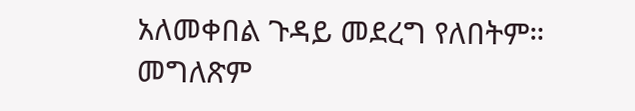አለመቀበል ጉዳይ መደረግ የለበትም። መግለጽም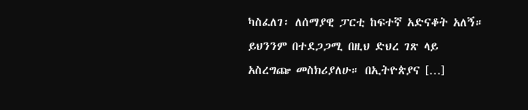ካስፈለገ፡ ለሰማያዊ ፓርቲ ከፍተኛ አድናቆት አለኝ። ይህንንም በተደጋጋሚ በዚህ ድህረ ገጽ ላይ አስረግጬ መስክሪያለሁ። በኢትዮጵያና […]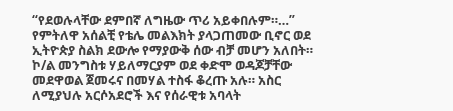“የደወሉላቸው ደምበኛ ለግዜው ጥሪ አይቀበሉም።…” የምትለዋ አሰልቺ የቴሌ መልእክት ያላጋጠመው ቢኖር ወደ ኢትዮጵያ ስልክ ደውሎ የማያውቅ ሰው ብቻ መሆን አለበት። ኮ/ል መንግስቱ ሃይለማርያም ወደ ቀድሞ ወዳጆቻቸው መደዋወል ጀመሩና በመሃል ተስፋ ቆረጡ አሉ። አስር ለሚያህሉ አርሶአደሮች እና የሰራዊቱ አባላት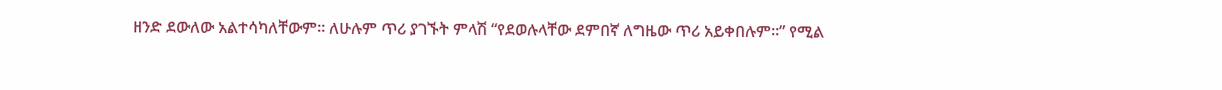ዘንድ ደውለው አልተሳካለቸውም። ለሁሉም ጥሪ ያገኙት ምላሽ “የደወሉላቸው ደምበኛ ለግዜው ጥሪ አይቀበሉም።” የሚል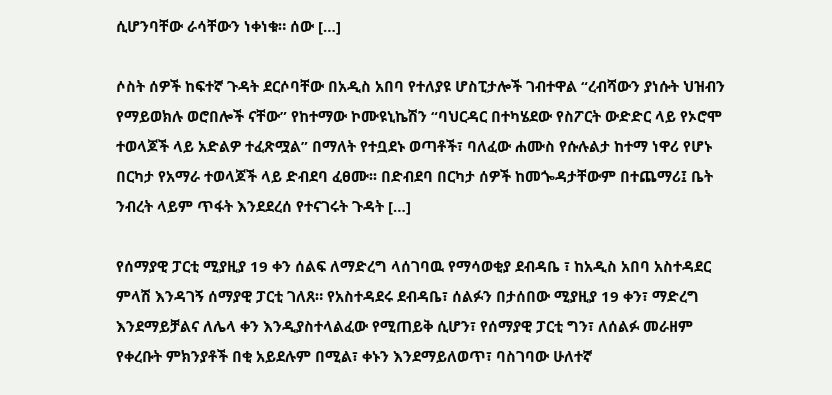ሲሆንባቸው ራሳቸውን ነቀነቁ። ሰው […]

ሶስት ሰዎች ከፍተኛ ጉዳት ደርሶባቸው በአዲስ አበባ የተለያዩ ሆስፒታሎች ገብተዋል “ረብሻውን ያነሱት ህዝብን የማይወክሉ ወሮበሎች ናቸው” የከተማው ኮሙዩኒኬሽን “ባህርዳር በተካሄደው የስፖርት ውድድር ላይ የኦሮሞ ተወላጆች ላይ አድልዎ ተፈጽሟል” በማለት የተቧደኑ ወጣቶች፣ ባለፈው ሐሙስ የሱሉልታ ከተማ ነዋሪ የሆኑ በርካታ የአማራ ተወላጆች ላይ ድብደባ ፈፀሙ፡፡ በድብደባ በርካታ ሰዎች ከመጐዳታቸውም በተጨማሪ፤ ቤት ንብረት ላይም ጥፋት እንደደረሰ የተናገሩት ጉዳት […]

የሰማያዊ ፓርቲ ሚያዚያ 19 ቀን ሰልፍ ለማድረግ ላሰገባዉ የማሳወቂያ ደብዳቤ ፣ ከአዲስ አበባ አስተዳደር ምላሽ እንዳገኝ ሰማያዊ ፓርቲ ገለጸ። የአስተዳደሩ ደብዳቤ፣ ሰልፉን በታሰበው ሚያዚያ 19 ቀን፣ ማድረግ እንደማይቻልና ለሌላ ቀን እንዲያስተላልፈው የሚጠይቅ ሲሆን፣ የሰማያዊ ፓርቲ ግን፣ ለሰልፉ መራዘም የቀረቡት ምክንያቶች በቂ አይደሉም በሚል፣ ቀኑን እንደማይለወጥ፣ ባስገባው ሁለተኛ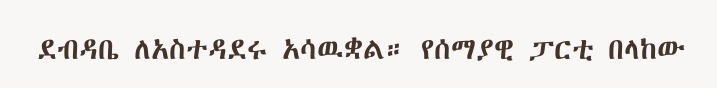ደብዳቤ ለአስተዳደሩ አሳዉቋል። የሰማያዊ ፓርቲ በላከው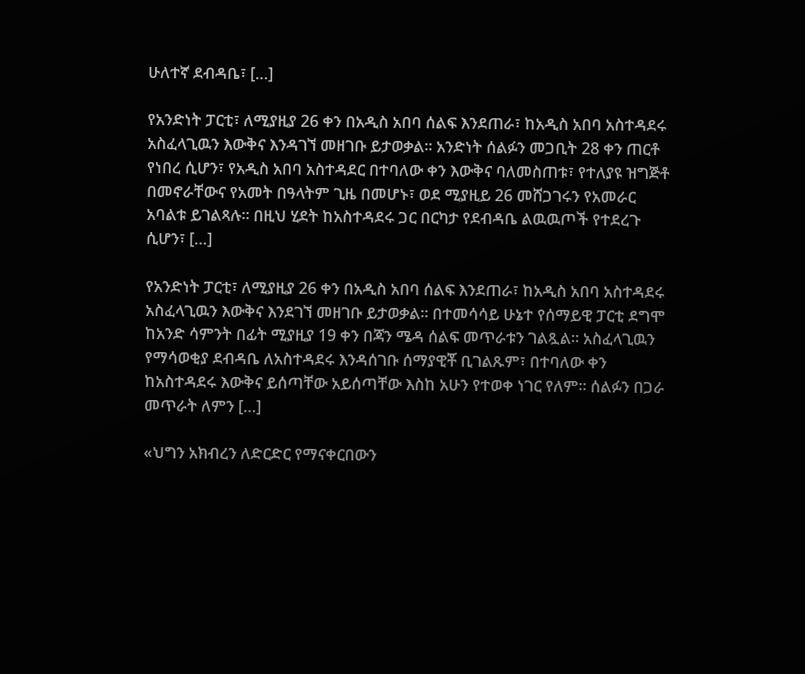ሁለተኛ ደብዳቤ፣ […]

የአንድነት ፓርቲ፣ ለሚያዚያ 26 ቀን በአዲስ አበባ ሰልፍ እንደጠራ፣ ከአዲስ አበባ አስተዳደሩ አስፈላጊዉን እውቅና እንዳገኘ መዘገቡ ይታወቃል። አንድነት ሰልፉን መጋቢት 28 ቀን ጠርቶ የነበረ ሲሆን፣ የአዲስ አበባ አስተዳደር በተባለው ቀን እውቅና ባለመስጠቱ፣ የተለያዩ ዝግጅቶ በመኖራቸውና የአመት በዓላትም ጊዜ በመሆኑ፣ ወደ ሚያዚይ 26 መሸጋገሩን የአመራር አባልቱ ይገልጻሉ። በዚህ ሂደት ከአስተዳደሩ ጋር በርካታ የደብዳቤ ልዉዉጦች የተደረጉ ሲሆን፣ […]

የአንድነት ፓርቲ፣ ለሚያዚያ 26 ቀን በአዲስ አበባ ሰልፍ እንደጠራ፣ ከአዲስ አበባ አስተዳደሩ አስፈላጊዉን እውቅና እንደገኘ መዘገቡ ይታወቃል። በተመሳሳይ ሁኔተ የሰማይዊ ፓርቲ ደግሞ ከአንድ ሳምንት በፊት ሚያዚያ 19 ቀን በጃን ሜዳ ሰልፍ መጥራቱን ገልጿል። አስፈላጊዉን የማሳወቂያ ደብዳቤ ለአስተዳደሩ እንዳሰገቡ ሰማያዊቾ ቢገልጹም፣ በተባለው ቀን ከአስተዳደሩ እውቅና ይሰጣቸው አይሰጣቸው እስከ አሁን የተወቀ ነገር የለም። ሰልፉን በጋራ መጥራት ለምን […]

«ህግን አክብረን ለድርድር የማናቀርበውን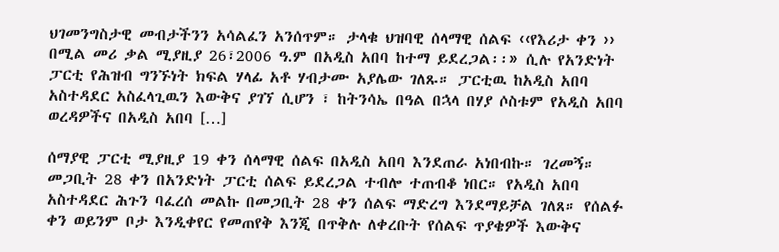ህገመንግስታዊ መብታችንን አሳልፈን አንሰጥም። ታላቁ ህዝባዊ ሰላማዊ ሰልፍ ‹‹የእሪታ ቀን ›› በሚል መሪ ቃል ሚያዚያ 26፣2006 ዓ.ም በአዲስ አበባ ከተማ ይደረጋል፡፡» ሲሉ የአንድነት ፓርቲ የሕዝብ ግንኙነት ክፍል ሃላፊ አቶ ሃብታሙ አያሌው ገለጹ። ፓርቲዉ ከአዲስ አበባ አስተዳደር አስፈላጊዉን እውቅና ያገኘ ሲሆን ፣ ከትንሳኤ በዓል በኋላ በሃያ ሶስቱም የአዲስ አበባ ወረዳዎችና በአዲስ አበባ […]

ሰማያዊ ፓርቲ ሚያዚያ 19 ቀን ሰላማዊ ሰልፍ በአዲስ አበባ እንደጠራ አነበብኩ። ገረመኝ። መጋቢት 28 ቀን በአንድነት ፓርቲ ሰልፍ ይደረጋል ተብሎ ተጠብቆ ነበር። የአዲስ አበባ አስተዳደር ሕጉን ባፈረሰ መልኩ በመጋቢት 28 ቀን ሰልፍ ማድረግ እንደማይቻል ገለጸ። የሰልፉ ቀን ወይንም ቦታ እንዲቀየር የመጠየቅ እንጂ በጥቅሉ ለቀረቡት የሰልፍ ጥያቄዎች እውቅና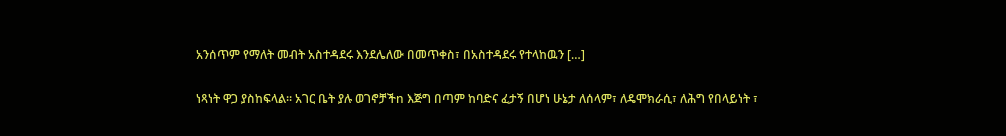አንሰጥም የማለት መብት አስተዳደሩ እንደሌለው በመጥቀስ፣ በአስተዳደሩ የተላከዉን […]

ነጻነት ዋጋ ያስከፍላል። አገር ቤት ያሉ ወገኖቻችn እጅግ በጣም ከባድና ፈታኝ በሆነ ሁኔታ ለሰላም፣ ለዴሞክራሲ፣ ለሕግ የበላይነት ፣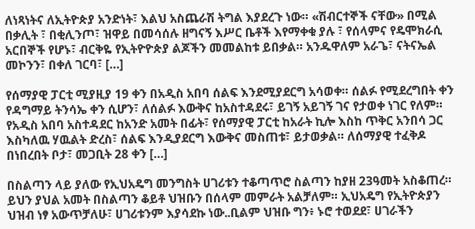ለነጻነትና ለኢትዮጵያ አንድነት፣ እልህ አስጨራሽ ትግል እያደረጉ ነው። «ሽብርተኞች ናቸው» በሚል በቃሊት ፣ በቂሊንጦ፣ ዝዋይ በመሳሰሉ ዘግናኝ እሥር ቤቶች እየማቀቁ ያሉ ፣ የሰላምና የዴሞክራሲ አርበኞች የሆኑ፣ ብርቅዬ የኢትዮዮጵያ ልጆችን መመልከቱ ይበቃል። አንዱዋለም አራጌ፣ ናትናኤል መኮንን፣ በቀለ ገርባ፣ […]

የሰማያዊ ፓርቲ ሚያዚያ 19 ቀን በአዲስ አበባ ሰልፍ እንደሚያደርግ አሳወቀ። ሰልፉ የሚደረግበት ቀን የዳግማይ ትንሳኤ ቀን ሲሆን፣ ለሰልፉ እውቅና ከአስተዳደሩ፣ ይገኝ አይገኝ ገና የታወቀ ነገር የለም። የአዲስ አበባ አስተዳደር ከአንድ አመት በፊት፣ የሰማያዊ ፓርቲ ከአራት ኪሎ እስከ ጥቅር አንበሳ ጋር እስካለዉ ሃዉልት ድረስ፣ ሰልፍ እንዲያደርግ እውቅና መስጠቱ፣ ይታወቃል። ለሰማያዊ ተፈቅዶ በነበረበት ቦታ፣ መጋቢት 28 ቀን […]

በስልጣን ላይ ያለው የኢህአዴግ መንግስት ሀገሪቱን ተቆጣጥሮ ስልጣን ከያዘ 23ዓመት አስቆጠረ። ይህን ያህል አመት በስልጣን ቆይቶ ህዝቡን በሰላም መምራት አልቻለም። ኢህአዴግ የኢትዮጵያን ህዝብ ነፃ አውጥቻለሁ፣ ሀገሪቱንም እያሳደኩ ነው..ቢልም ህዝቡ ግን፥ ኑሮ ተወደደ፣ ሀገራችን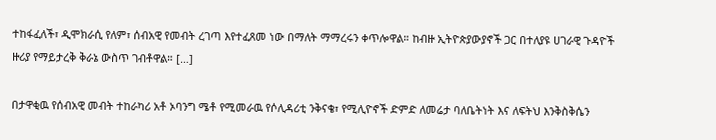ተከፋፈለች፣ ዲሞክራሲ የለም፣ ሰብአዊ የመብት ረገጣ እየተፈጸመ ነው በማለት ማማረሩን ቀጥሎዋል። ከብዙ ኢትዮጵያውያኖች ጋር በተለያዩ ሀገራዊ ጉዳዮች ዙሪያ የማይታረቅ ቅራኔ ውስጥ ገብቶዋል። […]

በታዋቂዉ የሰብአዊ መብት ተከራካሪ አቶ ኦባንግ ሜቶ የሚመራዉ የሶሊዳሪቲ ንቅናቄ፣ የሚሊዮኖች ድምድ ለመሬታ ባለቤትነት እና ለፍትህ እንቅስቅሴን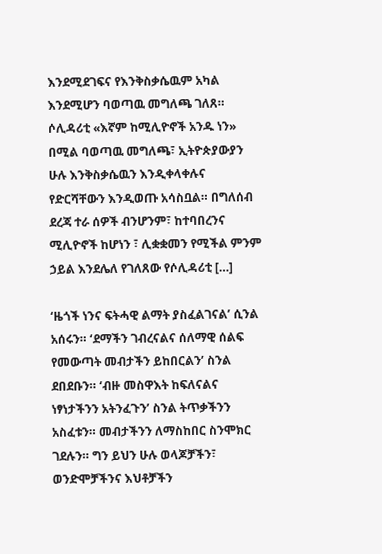እንደሚደገፍና የእንቅስቃሴዉም አካል እንደሚሆን ባወጣዉ መግለጫ ገለጸ። ሶሊዳሪቲ «እኛም ከሚሊዮኖች አንዱ ነን» በሚል ባወጣዉ መግለጫ፣ ኢትዮጵያውያን ሁሉ እንቅስቃሴዉን እንዲቀላቀሉና የድርሻቸውን እንዲወጡ አሳስቧል። በግለሰብ ደረጃ ተራ ሰዎች ብንሆንም፣ ከተባበረንና ሚሊዮኖች ከሆነን ፣ ሊቋቋመን የሚችል ምንም ኃይል እንደሌለ የገለጸው የሶሊዳሪቲ […]

‘ዜጎች ነንና ፍትሓዊ ልማት ያስፈልገናል’ ሲንል አሰሩን። ‘ደማችን ገብረናልና ሰለማዊ ሰልፍ የመውጣት መብታችን ይከበርልን’ ስንል ደበደቡን። ‘ብዙ መስዋእት ከፍለናልና ነፃነታችንን አትንፈጉን’ ስንል ትጥቃችንን አስፈቱን። መብታችንን ለማስከበር ስንሞክር ገደሉን። ግን ይህን ሁሉ ወላጆቻችን፣ ወንድሞቻችንና እህቶቻችን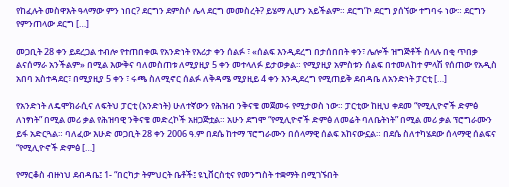የከፈሉት መስዋእት ዓላማው ምን ነበር? ደርግን ደምስሶ ሌላ ደርግ መመስረት? ይሄማ ሊሆን አይችልም። ደርግ’ኮ ደርግ ያሰኘው ተግባሩ ነው። ደርግን የምንጠላው ደርግ […]

መጋቢት 28 ቀን ይደረጋል ተብሎ የተጠበቀዉ የአንድነት የእሪታ ቀን ሰልፉ ፣ «ሰልፍ እንዲደረግ በታሰበበት ቀን፣ ሌሎች ዝግጅቶች ስላሉ በቂ ጥበቃ ልናሰማራ አንችልም» በሚል እውቅና ባለመስጠቱ ለሚያዚያ 5 ቀን መተላለፉ ይታወቃል። የሚያዚያ አምስቱን ሰልፍ በተመለከተ ምላሽ የሰጠው የአዲስ አበባ አስተዳደር፣ በሚያዚያ 5 ቀን ፣ ሩጫ ስለሚኖር ሰልፉ ለቅዳሜ ሚያዚይ 4 ቀን እንዲደረግ የሚጠይቅ ደብዳቤ ለአንድነት ፓርቲ […]

የአንድነት ለዴሞክራሲና ለፍትህ ፓርቲ (አንድነት) ሁለተኛውን የሕዝብ ንቅናቄ መጀመሩ የሚታወስ ነው። ፓርቲው ከዚህ ቀደመ “የሚሊዮኖች ድምፅ ለነፃነት” በሚል መሪ ቃል የሕዝባዊ ንቅናቄ መድረኮች አዘጋጅቷል። አሁን ደግሞ “የሚሊዮኖች ድምፅ ለመሬት ባለቤትነት” በሚል መሪ ቃል ፕሮግራሙን ይፋ አድርጓል። ባለፈው እሁድ መጋቢት 28 ቀን 2006 ዓ.ም በደሴ ከተማ ፕሮግራሙን በሰላማዊ ሰልፍ አከናውኗል። በደሴ ስለተካሄደው ሰላማዊ ሰልፍና “የሚሊዮኖች ድምፅ […]

የማርቆስ ብዙነህ ደብዳቤ፤ 1- “በርካታ ትምህርት ቤቶች፤ ዩኒቨርስቲና የመንግስት ተቋማት በሚገኙበት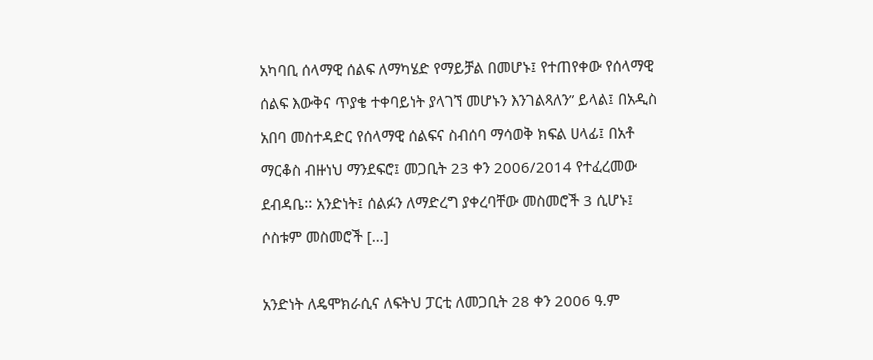አካባቢ ሰላማዊ ሰልፍ ለማካሄድ የማይቻል በመሆኑ፤ የተጠየቀው የሰላማዊ ሰልፍ እውቅና ጥያቄ ተቀባይነት ያላገኘ መሆኑን እንገልጻለን” ይላል፤ በአዲስ አበባ መስተዳድር የሰላማዊ ሰልፍና ስብሰባ ማሳወቅ ክፍል ሀላፊ፤ በአቶ ማርቆስ ብዙነህ ማንደፍሮ፤ መጋቢት 23 ቀን 2006/2014 የተፈረመው ደብዳቤ፡፡ አንድነት፤ ሰልፉን ለማድረግ ያቀረባቸው መስመሮች 3 ሲሆኑ፤ ሶስቱም መስመሮች […]

አንድነት ለዴሞክራሲና ለፍትህ ፓርቲ ለመጋቢት 28 ቀን 2006 ዓ.ም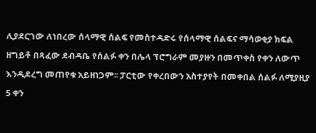ሊያደርገው ለነበረው ሰላማዊ ሰልፍ የመስተዳድሩ የሰላማዊ ሰልፍና ማሳወቂያ ክፍል ዘግይቶ በጻፈው ደብዳቤ የሰልፉ ቀን በሌላ ፕሮግራም መያዙን በመጥቀስ የቀን ለውጥ እንዲደረግ መጠየቁ አይዘነጋም፡፡ ፓርቲው የቀረበውን አስተያየት በመቀበል ሰልፉ ለሚያዚያ 5 ቀን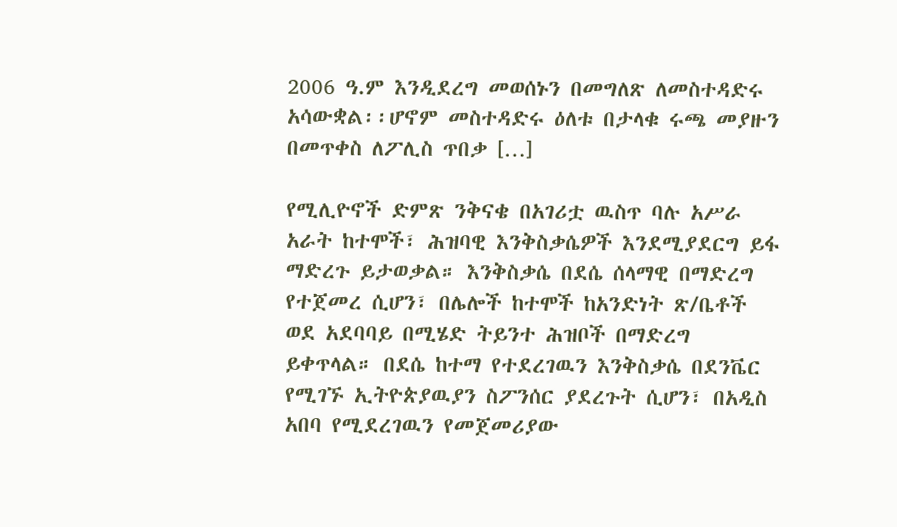2006 ዓ.ም እንዲደረግ መወሰኑን በመግለጽ ለመስተዳድሩ አሳውቋል፡፡ሆኖም መስተዳድሩ ዕለቱ በታላቁ ሩጫ መያዙን በመጥቀስ ለፖሊስ ጥበቃ […]

የሚሊዮኖች ድምጽ ንቅናቄ በአገሪቷ ዉስጥ ባሉ አሥራ አራት ከተሞች፣ ሕዝባዊ እንቅስቃሴዎች እንደሚያደርግ ይፋ ማድረጉ ይታወቃል። እንቅስቃሴ በደሴ ሰላማዊ በማድረግ የተጀመረ ሲሆን፣ በሌሎች ከተሞች ከአንድነት ጽ/ቤቶች ወደ አደባባይ በሚሄድ ትይንተ ሕዝቦች በማድረግ ይቀጥላል። በደሴ ከተማ የተደረገዉን እንቅስቃሴ በደንቬር የሚገኙ ኢትዮጵያዉያን ስፖንሰር ያደረጉት ሲሆን፣ በአዲስ አበባ የሚደረገዉን የመጀመሪያው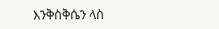እንቅስቅሴን ላስ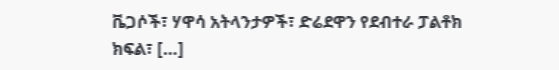ቬጋሶች፣ ሃዋሳ አትላንታዎች፣ ድሬደዋን የደብተራ ፓልቶክ ክፍል፣ […]